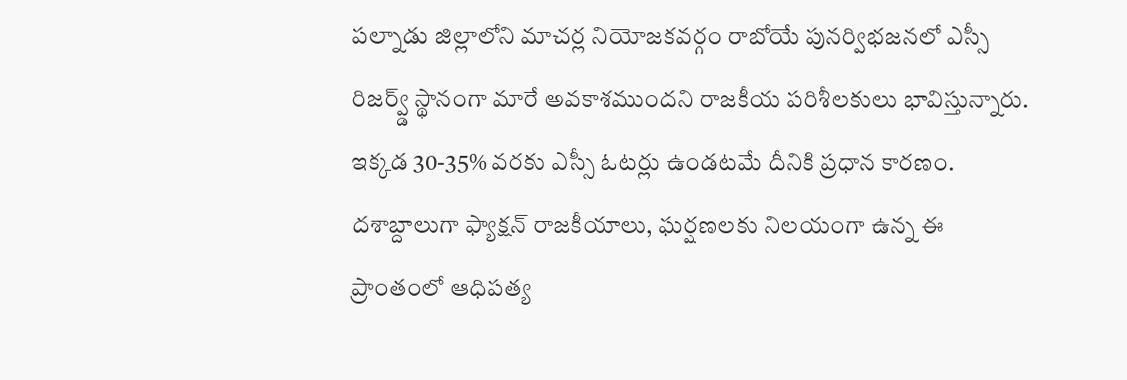పల్నాడు జిల్లాలోని మాచర్ల నియోజకవర్గం రాబోయే పునర్విభజనలో ఎస్సీ రిజర్వ్డ్ స్థానంగా మారే అవకాశముందని రాజకీయ పరిశీలకులు భావిస్తున్నారు. ఇక్కడ 30-35% వరకు ఎస్సీ ఓటర్లు ఉండటమే దీనికి ప్రధాన కారణం. దశాబ్దాలుగా ఫ్యాక్షన్ రాజకీయాలు, ఘర్షణలకు నిలయంగా ఉన్న ఈ ప్రాంతంలో ఆధిపత్య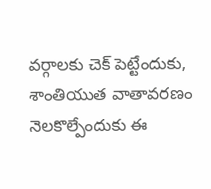వర్గాలకు చెక్ పెట్టేందుకు, శాంతియుత వాతావరణం నెలకొల్పేందుకు ఈ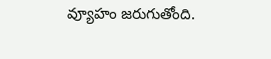వ్యూహం జరుగుతోంది.